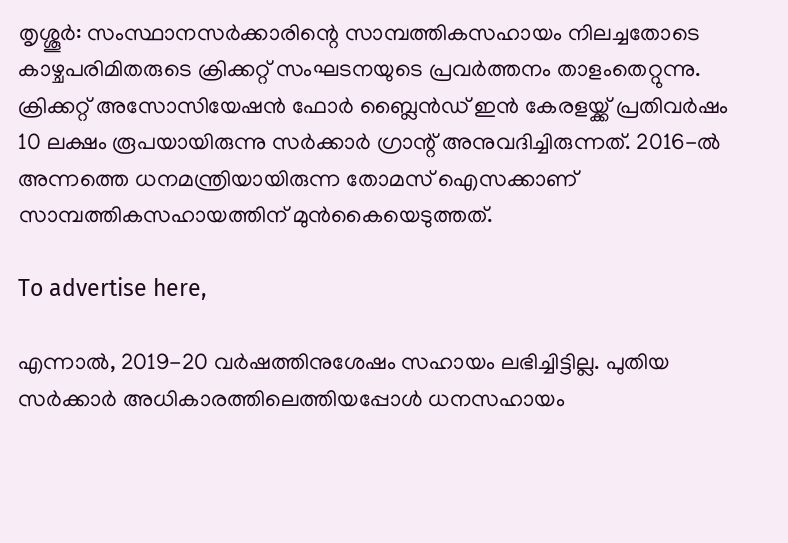തൃശ്ശൂര്‍: സംസ്ഥാനസര്‍ക്കാരിന്റെ സാമ്പത്തികസഹായം നിലച്ചതോടെ കാഴ്ചപരിമിതരുടെ ക്രിക്കറ്റ് സംഘടനയുടെ പ്രവര്‍ത്തനം താളംതെറ്റുന്നു. ക്രിക്കറ്റ് അസോസിയേഷന്‍ ഫോര്‍ ബ്ലൈന്‍ഡ് ഇന്‍ കേരളയ്ക്ക് പ്രതിവര്‍ഷം 10 ലക്ഷം രൂപയായിരുന്നു സര്‍ക്കാര്‍ ഗ്രാന്റ് അനുവദിച്ചിരുന്നത്. 2016-ല്‍ അന്നത്തെ ധനമന്ത്രിയായിരുന്ന തോമസ് ഐസക്കാണ് സാമ്പത്തികസഹായത്തിന് മുന്‍കൈയെടുത്തത്.

To advertise here,

എന്നാല്‍, 2019-20 വര്‍ഷത്തിനുശേഷം സഹായം ലഭിച്ചിട്ടില്ല. പുതിയ സര്‍ക്കാര്‍ അധികാരത്തിലെത്തിയപ്പോള്‍ ധനസഹായം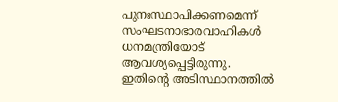പുനഃസ്ഥാപിക്കണമെന്ന് സംഘടനാഭാരവാഹികള്‍ ധനമന്ത്രിയോട് ആവശ്യപ്പെട്ടിരുന്നു. ഇതിന്റെ അടിസ്ഥാനത്തില്‍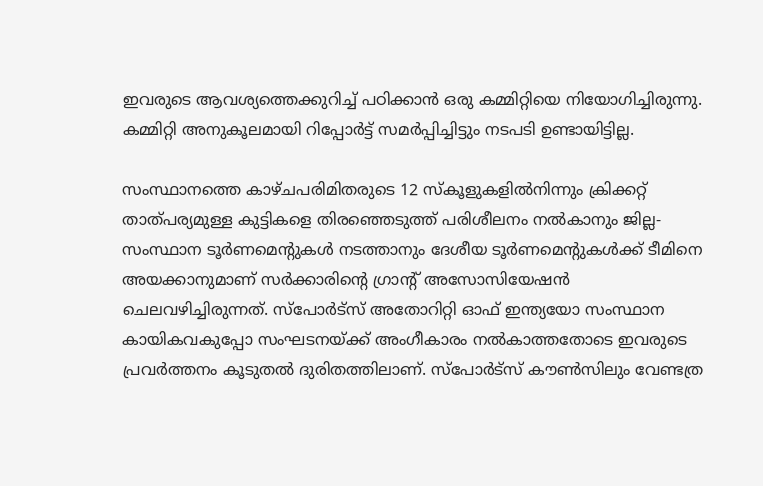ഇവരുടെ ആവശ്യത്തെക്കുറിച്ച് പഠിക്കാന്‍ ഒരു കമ്മിറ്റിയെ നിയോഗിച്ചിരുന്നു. കമ്മിറ്റി അനുകൂലമായി റിപ്പോര്‍ട്ട് സമര്‍പ്പിച്ചിട്ടും നടപടി ഉണ്ടായിട്ടില്ല.

സംസ്ഥാനത്തെ കാഴ്ചപരിമിതരുടെ 12 സ്‌കൂളുകളില്‍നിന്നും ക്രിക്കറ്റ് താത്പര്യമുള്ള കുട്ടികളെ തിരഞ്ഞെടുത്ത് പരിശീലനം നല്‍കാനും ജില്ല-സംസ്ഥാന ടൂര്‍ണമെന്റുകള്‍ നടത്താനും ദേശീയ ടൂര്‍ണമെന്റുകള്‍ക്ക് ടീമിനെ അയക്കാനുമാണ് സര്‍ക്കാരിന്റെ ഗ്രാന്റ് അസോസിയേഷന്‍ ചെലവഴിച്ചിരുന്നത്. സ്പോര്‍ട്സ് അതോറിറ്റി ഓഫ് ഇന്ത്യയോ സംസ്ഥാന കായികവകുപ്പോ സംഘടനയ്ക്ക് അംഗീകാരം നല്‍കാത്തതോടെ ഇവരുടെ പ്രവര്‍ത്തനം കൂടുതല്‍ ദുരിതത്തിലാണ്. സ്പോര്‍ട്സ് കൗണ്‍സിലും വേണ്ടത്ര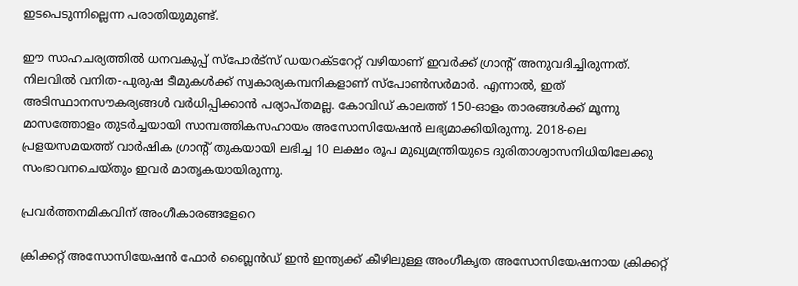ഇടപെടുന്നില്ലെന്ന പരാതിയുമുണ്ട്.

ഈ സാഹചര്യത്തില്‍ ധനവകുപ്പ് സ്പോര്‍ട്സ് ഡയറക്ടറേറ്റ് വഴിയാണ് ഇവര്‍ക്ക് ഗ്രാന്റ് അനുവദിച്ചിരുന്നത്. നിലവില്‍ വനിത-പുരുഷ ടീമുകള്‍ക്ക് സ്വകാര്യകമ്പനികളാണ് സ്പോണ്‍സര്‍മാര്‍. എന്നാല്‍, ഇത് അടിസ്ഥാനസൗകര്യങ്ങള്‍ വര്‍ധിപ്പിക്കാന്‍ പര്യാപ്തമല്ല. കോവിഡ് കാലത്ത് 150-ഓളം താരങ്ങള്‍ക്ക് മൂന്നു മാസത്തോളം തുടര്‍ച്ചയായി സാമ്പത്തികസഹായം അസോസിയേഷന്‍ ലഭ്യമാക്കിയിരുന്നു. 2018-ലെ പ്രളയസമയത്ത് വാര്‍ഷിക ഗ്രാന്റ് തുകയായി ലഭിച്ച 10 ലക്ഷം രൂപ മുഖ്യമന്ത്രിയുടെ ദുരിതാശ്വാസനിധിയിലേക്കു സംഭാവനചെയ്തും ഇവര്‍ മാതൃകയായിരുന്നു.

പ്രവര്‍ത്തനമികവിന് അംഗീകാരങ്ങളേറെ

ക്രിക്കറ്റ് അസോസിയേഷന്‍ ഫോര്‍ ബ്ലൈന്‍ഡ് ഇന്‍ ഇന്ത്യക്ക് കീഴിലുള്ള അംഗീകൃത അസോസിയേഷനായ ക്രിക്കറ്റ്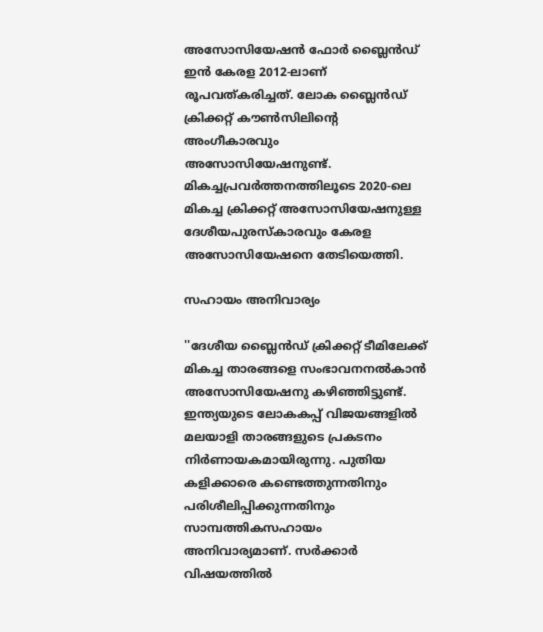അസോസിയേഷന്‍ ഫോര്‍ ബ്ലൈന്‍ഡ് ഇന്‍ കേരള 2012-ലാണ് രൂപവത്കരിച്ചത്. ലോക ബ്ലൈന്‍ഡ് ക്രിക്കറ്റ് കൗണ്‍സിലിന്റെ അംഗീകാരവും അസോസിയേഷനുണ്ട്. മികച്ചപ്രവര്‍ത്തനത്തിലൂടെ 2020-ലെ മികച്ച ക്രിക്കറ്റ് അസോസിയേഷനുള്ള ദേശീയപുരസ്‌കാരവും കേരള അസോസിയേഷനെ തേടിയെത്തി.

സഹായം അനിവാര്യം

''ദേശീയ ബ്ലൈന്‍ഡ് ക്രിക്കറ്റ് ടീമിലേക്ക് മികച്ച താരങ്ങളെ സംഭാവനനല്‍കാന്‍ അസോസിയേഷനു കഴിഞ്ഞിട്ടുണ്ട്. ഇന്ത്യയുടെ ലോകകപ്പ് വിജയങ്ങളില്‍ മലയാളി താരങ്ങളുടെ പ്രകടനം നിര്‍ണായകമായിരുന്നു. പുതിയ കളിക്കാരെ കണ്ടെത്തുന്നതിനും പരിശീലിപ്പിക്കുന്നതിനും സാമ്പത്തികസഹായം അനിവാര്യമാണ്. സര്‍ക്കാര്‍ വിഷയത്തില്‍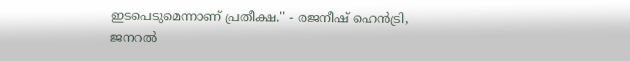ഇടപെടുമെന്നാണ് പ്രതീക്ഷ.'' - രജനീഷ് ഹെന്‍ട്രി, ജനറല്‍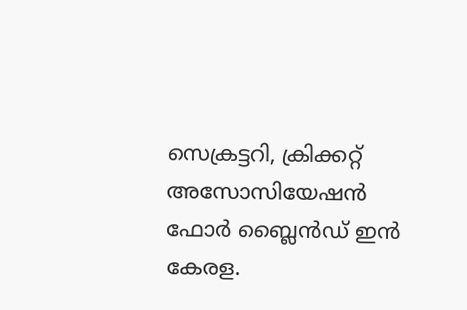സെക്രട്ടറി, ക്രിക്കറ്റ് അസോസിയേഷന്‍ ഫോര്‍ ബ്ലൈന്‍ഡ് ഇന്‍ കേരള.